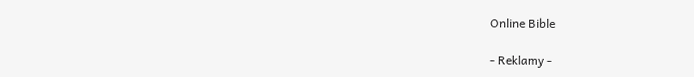Online Bible

- Reklamy -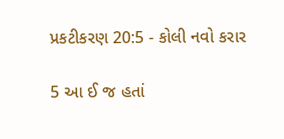પ્રકટીકરણ 20:5 - કોલી નવો કરાર

5 આ ઈ જ હતાં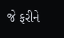જે ફરીને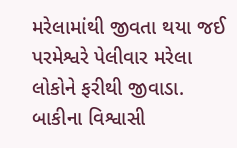મરેલામાંથી જીવતા થયા જઈ પરમેશ્વરે પેલીવાર મરેલા લોકોને ફરીથી જીવાડા. બાકીના વિશ્વાસી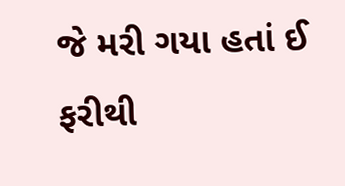જે મરી ગયા હતાં ઈ ફરીથી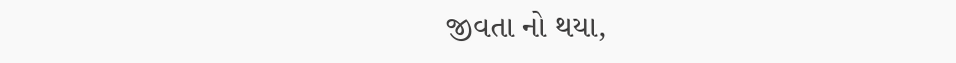જીવતા નો થયા,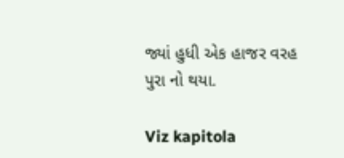જ્યાં હુધી એક હાજર વરહ પુરા નો થયા.

Viz kapitola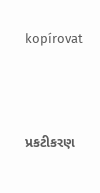kopírovat




પ્રકટીકરણ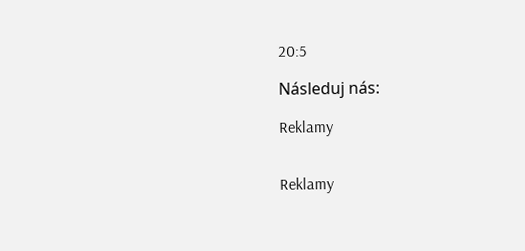20:5

Následuj nás:

Reklamy


Reklamy